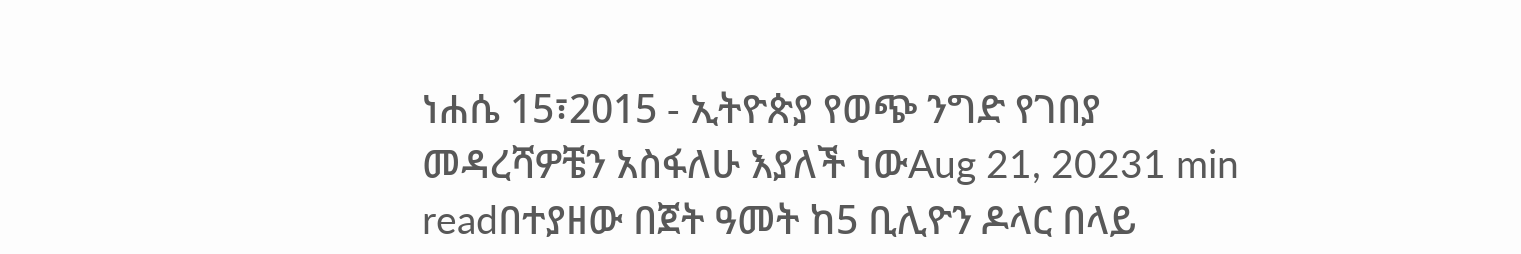ነሐሴ 15፣2015 - ኢትዮጵያ የወጭ ንግድ የገበያ መዳረሻዎቼን አስፋለሁ እያለች ነውAug 21, 20231 min readበተያዘው በጀት ዓመት ከ5 ቢሊዮን ዶላር በላይ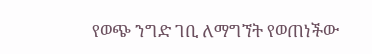የወጭ ንግድ ገቢ ለማግኘት የወጠነችው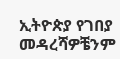ኢትዮጵያ የገበያ መዳረሻዎቼንም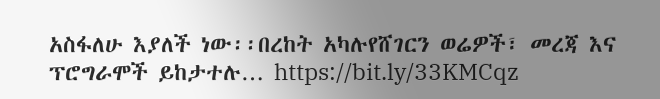አስፋለሁ እያለች ነው፡፡በረከት አካሉየሸገርን ወሬዎች፣ መረጃ እና ፕሮግራሞች ይከታተሉ… https://bit.ly/33KMCqz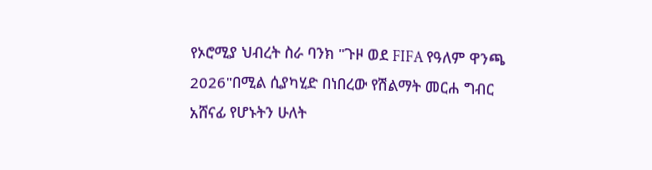የኦሮሚያ ህብረት ስራ ባንክ "ጉዞ ወደ FIFA የዓለም ዋንጫ 2026"በሚል ሲያካሂድ በነበረው የሽልማት መርሐ ግብር አሸናፊ የሆኑትን ሁለት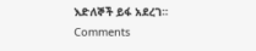እድለኞች ይፋ አደረገ።
Comments